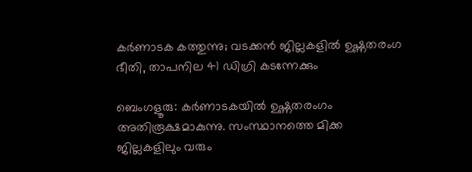കർണാടക കത്തുന്നു; വടക്കൻ ജില്ലകളിൽ ഉഷ്ണതരംഗ ഭീതി, താപനില 41 ഡിഗ്രി കടന്നേക്കും

ബെംഗളൂരു: കർണാടകയിൽ ഉഷ്ണതരംഗം അതിരൂക്ഷമാകുന്നു. സംസ്ഥാനത്തെ മിക്ക ജില്ലകളിലും വരും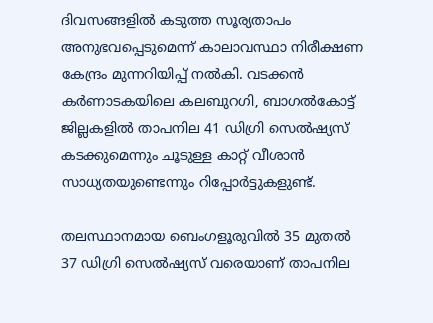ദിവസങ്ങളിൽ കടുത്ത സൂര്യതാപം അനുഭവപ്പെടുമെന്ന് കാലാവസ്ഥാ നിരീക്ഷണ കേന്ദ്രം മുന്നറിയിപ്പ് നൽകി. വടക്കൻ കർണാടകയിലെ കലബുറഗി, ബാഗൽകോട്ട് ജില്ലകളിൽ താപനില 41 ഡിഗ്രി സെൽഷ്യസ് കടക്കുമെന്നും ചൂടുള്ള കാറ്റ് വീശാൻ സാധ്യതയുണ്ടെന്നും റിപ്പോർട്ടുകളുണ്ട്.

തലസ്ഥാനമായ ബെംഗളൂരുവിൽ 35 മുതൽ 37 ഡിഗ്രി സെൽഷ്യസ് വരെയാണ് താപനില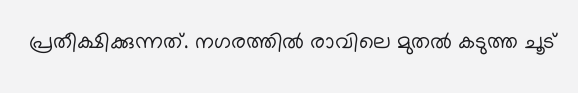പ്രതീക്ഷിക്കുന്നത്. നഗരത്തിൽ രാവിലെ മുതൽ കടുത്ത ചൂട്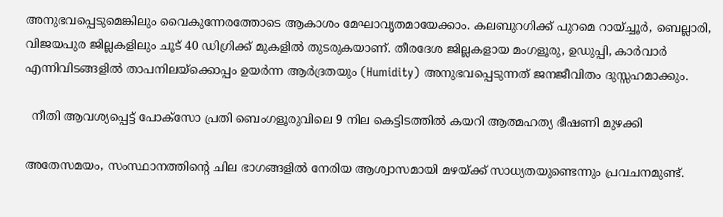അനുഭവപ്പെടുമെങ്കിലും വൈകുന്നേരത്തോടെ ആകാശം മേഘാവൃതമായേക്കാം. കലബുറഗിക്ക് പുറമെ റായ്ച്ചൂർ, ബെല്ലാരി, വിജയപുര ജില്ലകളിലും ചൂട് 40 ഡിഗ്രിക്ക് മുകളിൽ തുടരുകയാണ്. തീരദേശ ജില്ലകളായ മംഗളൂരു, ഉഡുപ്പി, കാർവാർ എന്നിവിടങ്ങളിൽ താപനിലയ്‌ക്കൊപ്പം ഉയർന്ന ആർദ്രതയും (Humidity) അനുഭവപ്പെടുന്നത് ജനജീവിതം ദുസ്സഹമാക്കും.

  നീതി ആവശ്യപ്പെട്ട് പോക്സോ പ്രതി ബെംഗളൂരുവിലെ 9 നില കെട്ടിടത്തിൽ കയറി ആത്മഹത്യ ഭീഷണി മുഴക്കി

അതേസമയം, സംസ്ഥാനത്തിന്റെ ചില ഭാഗങ്ങളിൽ നേരിയ ആശ്വാസമായി മഴയ്ക്ക് സാധ്യതയുണ്ടെന്നും പ്രവചനമുണ്ട്.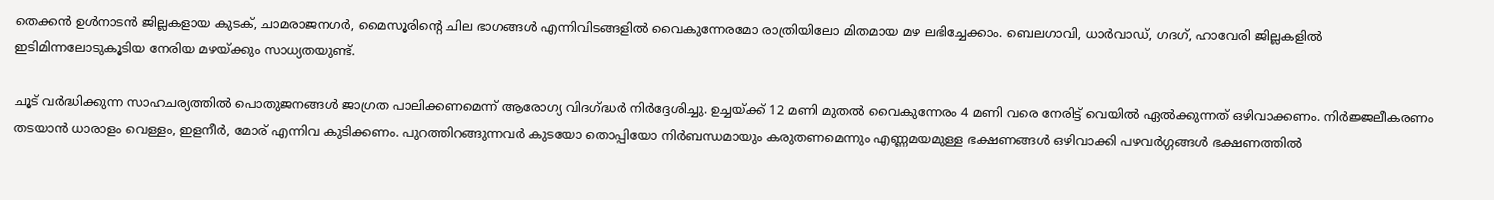തെക്കൻ ഉൾനാടൻ ജില്ലകളായ കുടക്, ചാമരാജനഗർ, മൈസൂരിന്റെ ചില ഭാഗങ്ങൾ എന്നിവിടങ്ങളിൽ വൈകുന്നേരമോ രാത്രിയിലോ മിതമായ മഴ ലഭിച്ചേക്കാം. ബെലഗാവി, ധാർവാഡ്, ഗദഗ്, ഹാവേരി ജില്ലകളിൽ ഇടിമിന്നലോടുകൂടിയ നേരിയ മഴയ്ക്കും സാധ്യതയുണ്ട്.

ചൂട് വർദ്ധിക്കുന്ന സാഹചര്യത്തിൽ പൊതുജനങ്ങൾ ജാഗ്രത പാലിക്കണമെന്ന് ആരോഗ്യ വിദഗ്ദ്ധർ നിർദ്ദേശിച്ചു. ഉച്ചയ്ക്ക് 12 മണി മുതൽ വൈകുന്നേരം 4 മണി വരെ നേരിട്ട് വെയിൽ ഏൽക്കുന്നത് ഒഴിവാക്കണം. നിർജ്ജലീകരണം തടയാൻ ധാരാളം വെള്ളം, ഇളനീർ, മോര് എന്നിവ കുടിക്കണം. പുറത്തിറങ്ങുന്നവർ കുടയോ തൊപ്പിയോ നിർബന്ധമായും കരുതണമെന്നും എണ്ണമയമുള്ള ഭക്ഷണങ്ങൾ ഒഴിവാക്കി പഴവർഗ്ഗങ്ങൾ ഭക്ഷണത്തിൽ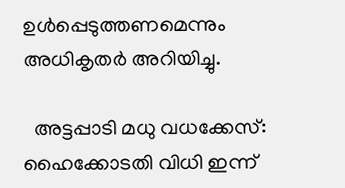ഉൾപ്പെടുത്തണമെന്നും അധികൃതർ അറിയിച്ചു.

  അട്ടപ്പാടി മധു വധക്കേസ്: ഹൈക്കോടതി വിധി ഇന്ന്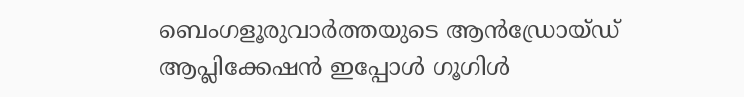ബെംഗളൂരുവാർത്തയുടെ ആൻഡ്രോയ്ഡ് ആപ്ലിക്കേഷൻ ഇപ്പോൾ ഗൂഗിൾ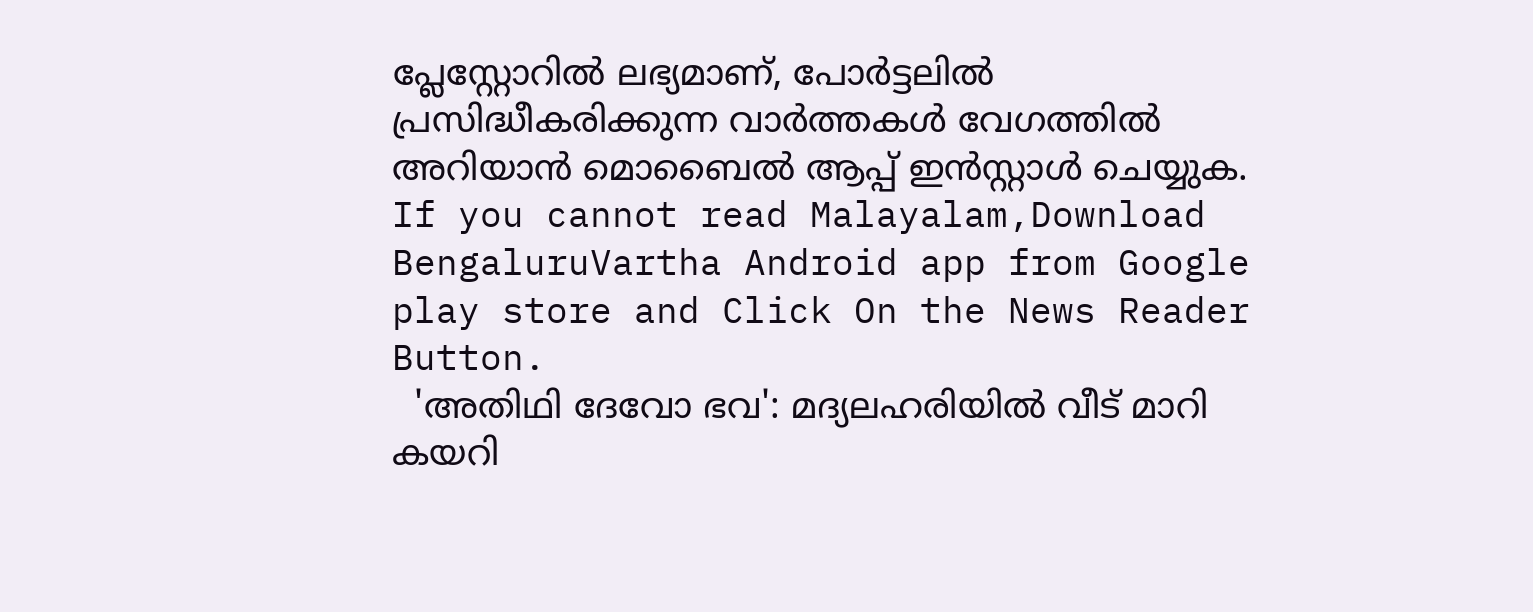പ്ലേസ്റ്റോറിൽ ലഭ്യമാണ്, പോർട്ടലിൽ പ്രസിദ്ധീകരിക്കുന്ന വാർത്തകൾ വേഗത്തിൽ അറിയാൻ മൊബൈൽ ആപ്പ് ഇൻസ്റ്റാൾ ചെയ്യുക. If you cannot read Malayalam,Download BengaluruVartha Android app from Google play store and Click On the News Reader Button.
  'അതിഥി ദേവോ ഭവ': മദ്യലഹരിയിൽ വീട് മാറി കയറി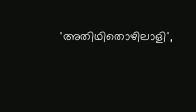'അതിഥിതൊഴിലാളി',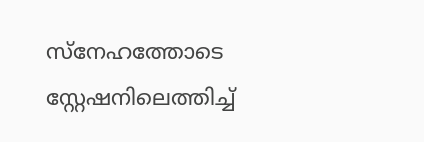സ്നേഹത്തോടെ സ്റ്റേഷനിലെത്തിച്ച്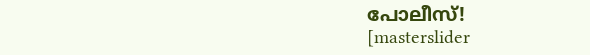പോലീസ്!
[masterslider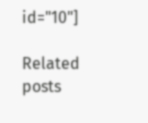id="10"]

Related posts